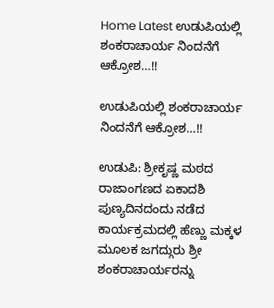Home Latest ಉಡುಪಿಯಲ್ಲಿ ಶಂಕರಾಚಾರ್ಯ ನಿಂದನೆಗೆ ಆಕ್ರೋಶ…!!

ಉಡುಪಿಯಲ್ಲಿ ಶಂಕರಾಚಾರ್ಯ ನಿಂದನೆಗೆ ಆಕ್ರೋಶ…!!

ಉಡುಪಿ: ಶ್ರೀಕೃಷ್ಣ ಮಠದ ರಾಜಾಂಗಣದ ಏಕಾದಶಿ ಪುಣ್ಯದಿನದಂದು ನಡೆದ ಕಾರ್ಯಕ್ರಮದಲ್ಲಿ ಹೆಣ್ಣು ಮಕ್ಕಳ ಮೂಲಕ ಜಗದ್ಗುರು ಶ್ರೀ ಶಂಕರಾಚಾರ್ಯರನ್ನು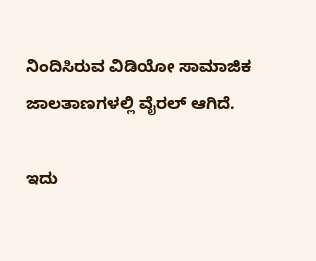ನಿಂದಿಸಿರುವ ವಿಡಿಯೋ ಸಾಮಾಜಿಕ ಜಾಲತಾಣಗಳಲ್ಲಿ ವೈರಲ್ ಆಗಿದೆ.

ಇದು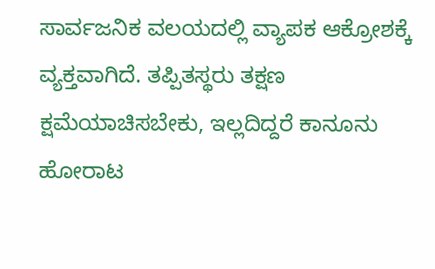ಸಾರ್ವಜನಿಕ ವಲಯದಲ್ಲಿ ವ್ಯಾಪಕ ಆಕ್ರೋಶಕ್ಕೆ ವ್ಯಕ್ತವಾಗಿದೆ. ತಪ್ಪಿತಸ್ಥರು ತಕ್ಷಣ ಕ್ಷಮೆಯಾಚಿಸಬೇಕು, ಇಲ್ಲದಿದ್ದರೆ ಕಾನೂನು ಹೋರಾಟ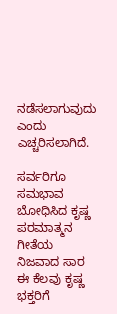ನಡೆಸಲಾಗುವುದು ಎಂದು ಎಚ್ಚರಿಸಲಾಗಿದೆ.

ಸರ್ವರಿಗೂ ಸಮಭಾವ ಬೋಧಿಸಿದ ಕೃಷ್ಣ ಪರಮಾತ್ಮನ ಗೀತೆಯ ನಿಜವಾದ ಸಾರ ಈ ಕೆಲವು ಕೃಷ್ಣ ಭಕ್ತರಿಗೆ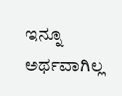ಇನ್ನೂ ಅರ್ಥವಾಗಿಲ್ಲ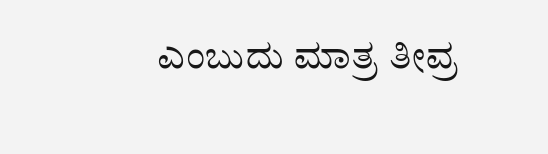ಎಂಬುದು ಮಾತ್ರ ತೀವ್ರ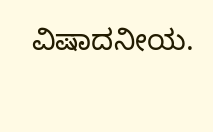ವಿಷಾದನೀಯ.